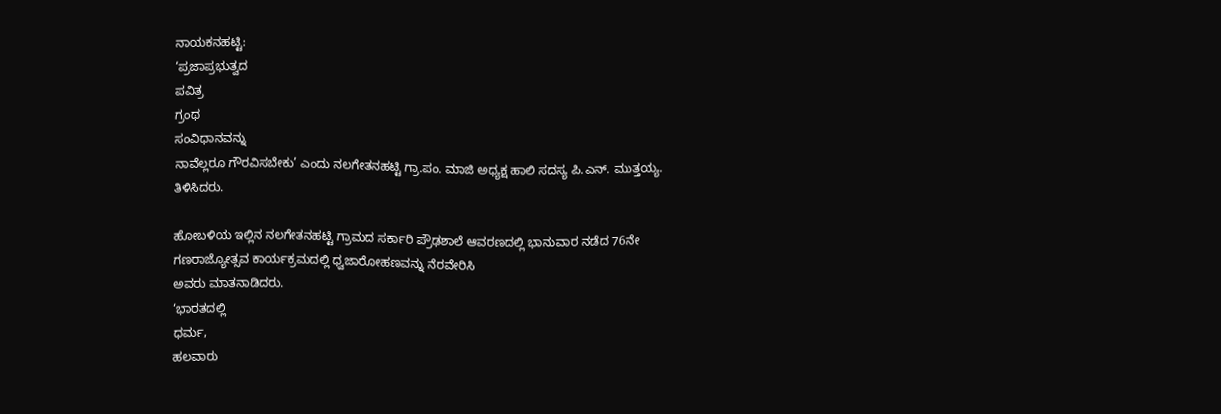ನಾಯಕನಹಟ್ಟಿ:
‘ಪ್ರಜಾಪ್ರಭುತ್ವದ
ಪವಿತ್ರ
ಗ್ರಂಥ
ಸಂವಿಧಾನವನ್ನು
ನಾವೆಲ್ಲರೂ ಗೌರವಿಸಬೇಕು’ ಎಂದು ನಲಗೇತನಹಟ್ಟಿ ಗ್ರಾ.ಪಂ. ಮಾಜಿ ಅಧ್ಯಕ್ಷ ಹಾಲಿ ಸದಸ್ಯ ಪಿ.ಎನ್. ಮುತ್ತಯ್ಯ.
ತಿಳಿಸಿದರು.

ಹೋಬಳಿಯ ಇಲ್ಲಿನ ನಲಗೇತನಹಟ್ಟಿ ಗ್ರಾಮದ ಸರ್ಕಾರಿ ಪ್ರೌಢಶಾಲೆ ಆವರಣದಲ್ಲಿ ಭಾನುವಾರ ನಡೆದ 76ನೇ ಗಣರಾಜ್ಯೋತ್ಸವ ಕಾರ್ಯಕ್ರಮದಲ್ಲಿ ಧ್ವಜಾರೋಹಣವನ್ನು ನೆರವೇರಿಸಿ
ಅವರು ಮಾತನಾಡಿದರು.
‘ಭಾರತದಲ್ಲಿ
ಧರ್ಮ,
ಹಲವಾರು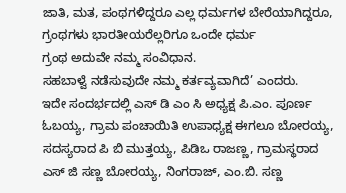ಜಾತಿ, ಮತ, ಪಂಥಗಳಿದ್ದರೂ ಎಲ್ಲ ಧರ್ಮಗಳ ಬೇರೆಯಾಗಿದ್ದರೂ, ಗ್ರಂಥಗಳು ಭಾರತೀಯರೆಲ್ಲರಿಗೂ ಒಂದೇ ಧರ್ಮ
ಗ್ರಂಥ ಅದುವೇ ನಮ್ಮ ಸಂವಿಧಾನ.
ಸಹಬಾಳ್ವೆ ನಡೆಸುವುದೇ ನಮ್ಮ ಕರ್ತವ್ಯವಾಗಿದೆ’ ಎಂದರು.
ಇದೇ ಸಂದರ್ಭದಲ್ಲಿ ಎಸ್ ಡಿ ಎಂ ಸಿ ಅಧ್ಯಕ್ಷ ಪಿ.ಎಂ. ಪೂರ್ಣ ಓಬಯ್ಯ, ಗ್ರಾಮ ಪಂಚಾಯಿತಿ ಉಪಾಧ್ಯಕ್ಷ ಈಗಲೂ ಬೋರಯ್ಯ, ಸದಸ್ಯರಾದ ಪಿ ಬಿ ಮುತ್ತಯ್ಯ, ಪಿಡಿಒ ರಾಜಣ್ಣ, ಗ್ರಾಮಸ್ಥರಾದ ಎಸ್ ಜಿ ಸಣ್ಣ ಬೋರಯ್ಯ, ನಿಂಗರಾಜ್, ಎಂ.ಬಿ. ಸಣ್ಣ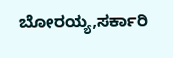ಬೋರಯ್ಯ,ಸರ್ಕಾರಿ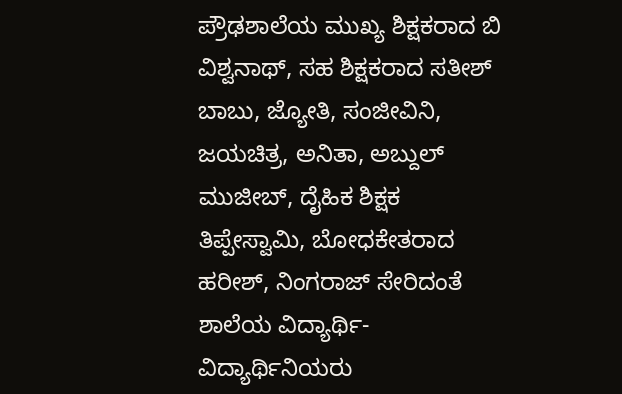ಪ್ರೌಢಶಾಲೆಯ ಮುಖ್ಯ ಶಿಕ್ಷಕರಾದ ಬಿ ವಿಶ್ವನಾಥ್, ಸಹ ಶಿಕ್ಷಕರಾದ ಸತೀಶ್ ಬಾಬು, ಜ್ಯೋತಿ, ಸಂಜೀವಿನಿ, ಜಯಚಿತ್ರ, ಅನಿತಾ, ಅಬ್ದುಲ್ ಮುಜೀಬ್, ದೈಹಿಕ ಶಿಕ್ಷಕ ತಿಪ್ಪೇಸ್ವಾಮಿ, ಬೋಧಕೇತರಾದ ಹರೀಶ್, ನಿಂಗರಾಜ್ ಸೇರಿದಂತೆ ಶಾಲೆಯ ವಿದ್ಯಾರ್ಥಿ- ವಿದ್ಯಾರ್ಥಿನಿಯರು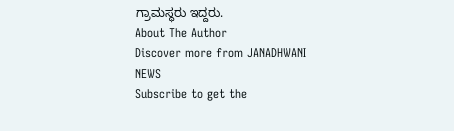ಗ್ರಾಮಸ್ಥರು ಇದ್ದರು.
About The Author
Discover more from JANADHWANI NEWS
Subscribe to get the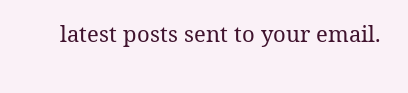latest posts sent to your email.